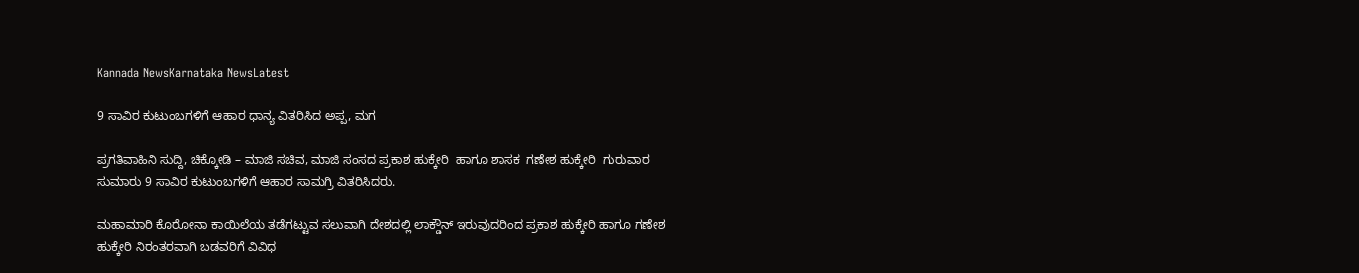Kannada NewsKarnataka NewsLatest

9 ಸಾವಿರ ಕುಟುಂಬಗಳಿಗೆ ಆಹಾರ ಧಾನ್ಯ ವಿತರಿಸಿದ ಅಪ್ಪ, ಮಗ

ಪ್ರಗತಿವಾಹಿನಿ ಸುದ್ದಿ, ಚಿಕ್ಕೋಡಿ – ಮಾಜಿ ಸಚಿವ, ಮಾಜಿ ಸಂಸದ ಪ್ರಕಾಶ ಹುಕ್ಕೇರಿ  ಹಾಗೂ ಶಾಸಕ  ಗಣೇಶ ಹುಕ್ಕೇರಿ  ಗುರುವಾರ ಸುಮಾರು 9 ಸಾವಿರ ಕುಟುಂಬಗಳಿಗೆ ಆಹಾರ ಸಾಮಗ್ರಿ ವಿತರಿಸಿದರು.

ಮಹಾಮಾರಿ ಕೊರೋನಾ ಕಾಯಿಲೆಯ ತಡೆಗಟ್ಟುವ ಸಲುವಾಗಿ ದೇಶದಲ್ಲಿ ಲಾಕ್ಡೌನ್ ಇರುವುದರಿಂದ ಪ್ರಕಾಶ ಹುಕ್ಕೇರಿ ಹಾಗೂ ಗಣೇಶ ಹುಕ್ಕೇರಿ ನಿರಂತರವಾಗಿ ಬಡವರಿಗೆ ವಿವಿಧ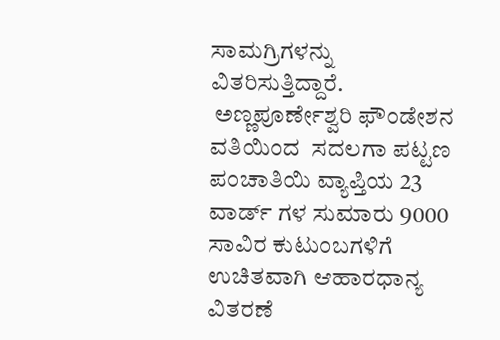ಸಾಮಗ್ರಿಗಳನ್ನು ವಿತರಿಸುತ್ತಿದ್ದಾರೆ.
 ಅಣ್ಣಪೂರ್ಣೇಶ್ವರಿ ಫೌಂಡೇಶನ ವತಿಯಿಂದ  ಸದಲಗಾ ಪಟ್ಟಣ ಪಂಚಾತಿಯಿ ವ್ಯಾಪ್ತಿಯ 23 ವಾರ್ಡ್ ಗಳ ಸುಮಾರು 9000 ಸಾವಿರ ಕುಟುಂಬಗಳಿಗೆ ಉಚಿತವಾಗಿ ಆಹಾರಧಾನ್ಯ ವಿತರಣೆ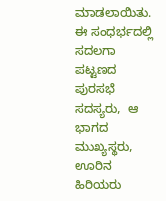ಮಾಡಲಾಯಿತು.
ಈ ಸಂಧರ್ಭದಲ್ಲಿ ಸದಲಗಾ ಪಟ್ಟಣದ ಪುರಸಭೆ ಸದಸ್ಯರು,  ಆ ಭಾಗದ ಮುಖ್ಯಸ್ಥರು, ಊರಿನ ಹಿರಿಯರು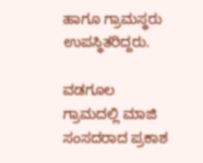ಹಾಗೂ ಗ್ರಾಮಸ್ಥರು  ಉಪಸ್ಥಿತರಿದ್ದರು.

ವಡಗೂಲ ಗ್ರಾಮದಲ್ಲಿ ಮಾಜಿ ಸಂಸದರಾದ ಪ್ರಕಾಶ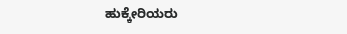ಹುಕ್ಕೇರಿಯರು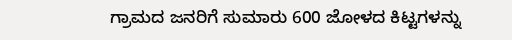ಗ್ರಾಮದ ಜನರಿಗೆ ಸುಮಾರು 600 ಜೋಳದ ಕಿಟ್ಟಗಳನ್ನು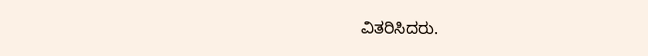ವಿತರಿಸಿದರು.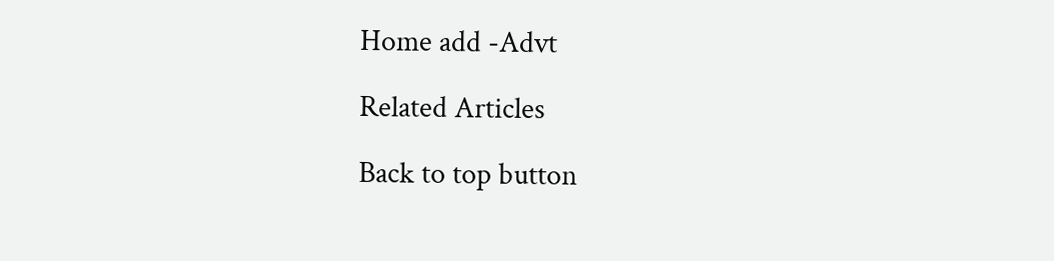Home add -Advt

Related Articles

Back to top button